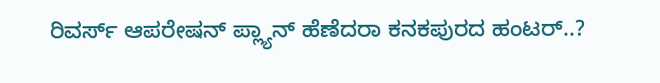ರಿವರ್ಸ್ ಆಪರೇಷನ್ ಪ್ಲ್ಯಾನ್ ಹೆಣೆದರಾ ಕನಕಪುರದ ಹಂಟರ್..?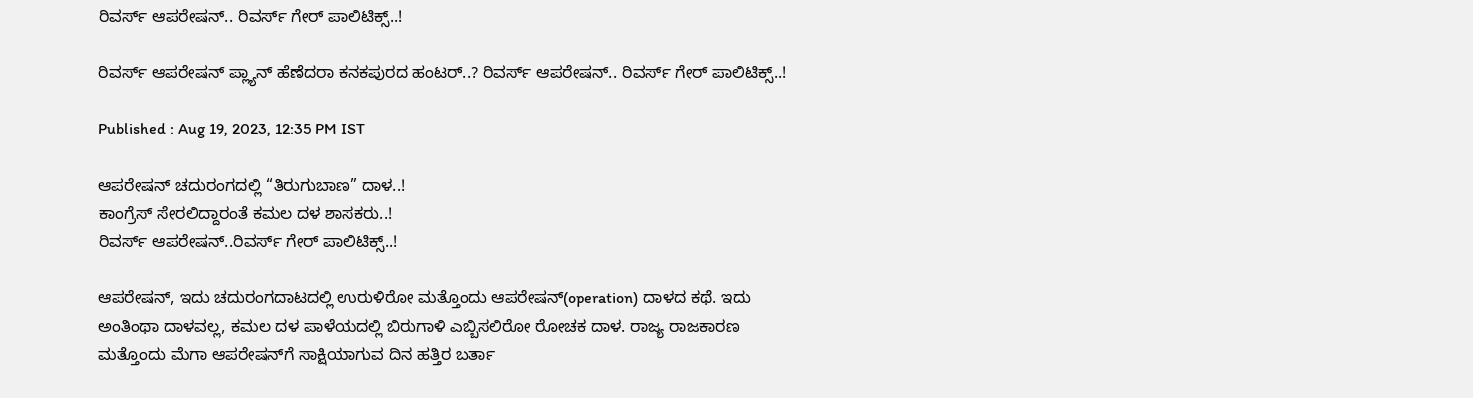ರಿವರ್ಸ್ ಆಪರೇಷನ್.. ರಿವರ್ಸ್ ಗೇರ್ ಪಾಲಿಟಿಕ್ಸ್..!

ರಿವರ್ಸ್ ಆಪರೇಷನ್ ಪ್ಲ್ಯಾನ್ ಹೆಣೆದರಾ ಕನಕಪುರದ ಹಂಟರ್..? ರಿವರ್ಸ್ ಆಪರೇಷನ್.. ರಿವರ್ಸ್ ಗೇರ್ ಪಾಲಿಟಿಕ್ಸ್..!

Published : Aug 19, 2023, 12:35 PM IST

ಆಪರೇಷನ್ ಚದುರಂಗದಲ್ಲಿ “ತಿರುಗುಬಾಣ” ದಾಳ..!
ಕಾಂಗ್ರೆಸ್ ಸೇರಲಿದ್ದಾರಂತೆ ಕಮಲ ದಳ ಶಾಸಕರು..!
ರಿವರ್ಸ್ ಆಪರೇಷನ್..ರಿವರ್ಸ್ ಗೇರ್ ಪಾಲಿಟಿಕ್ಸ್..!

ಆಪರೇಷನ್, ಇದು ಚದುರಂಗದಾಟದಲ್ಲಿ ಉರುಳಿರೋ ಮತ್ತೊಂದು ಆಪರೇಷನ್(operation) ದಾಳದ ಕಥೆ. ಇದು ಅಂತಿಂಥಾ ದಾಳವಲ್ಲ, ಕಮಲ ದಳ ಪಾಳೆಯದಲ್ಲಿ ಬಿರುಗಾಳಿ ಎಬ್ಬಿಸಲಿರೋ ರೋಚಕ ದಾಳ. ರಾಜ್ಯ ರಾಜಕಾರಣ ಮತ್ತೊಂದು ಮೆಗಾ ಆಪರೇಷನ್‌ಗೆ ಸಾಕ್ಷಿಯಾಗುವ ದಿನ ಹತ್ತಿರ ಬರ್ತಾ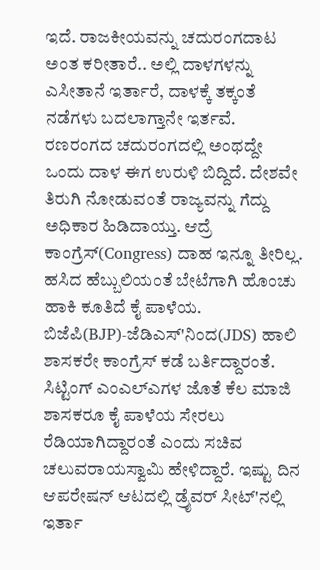ಇದೆ. ರಾಜಕೀಯವನ್ನು ಚದುರಂಗದಾಟ ಅಂತ ಕರೀತಾರೆ.. ಅಲ್ಲಿ ದಾಳಗಳನ್ನು ಎಸೀತಾನೆ ಇರ್ತಾರೆ, ದಾಳಕ್ಕೆ ತಕ್ಕಂತೆ ನಡೆಗಳು ಬದಲಾಗ್ತಾನೇ ಇರ್ತವೆ. ರಣರಂಗದ ಚದುರಂಗದಲ್ಲಿ ಅಂಥದ್ದೇ ಒಂದು ದಾಳ ಈಗ ಉರುಳಿ ಬಿದ್ದಿದೆ. ದೇಶವೇ ತಿರುಗಿ ನೋಡುವಂತೆ ರಾಜ್ಯವನ್ನು ಗೆದ್ದು ಅಧಿಕಾರ ಹಿಡಿದಾಯ್ತು. ಆದ್ರೆ ಕಾಂಗ್ರೆಸ್(Congress) ದಾಹ ಇನ್ನೂ ತೀರಿಲ್ಲ. ಹಸಿದ ಹೆಬ್ಬುಲಿಯಂತೆ ಬೇಟೆಗಾಗಿ ಹೊಂಚು ಹಾಕಿ ಕೂತಿದೆ ಕೈ ಪಾಳೆಯ. ಬಿಜೆಪಿ(BJP)-ಜೆಡಿಎಸ್'ನಿಂದ(JDS) ಹಾಲಿ ಶಾಸಕರೇ ಕಾಂಗ್ರೆಸ್ ಕಡೆ ಬರ್ತಿದ್ದಾರಂತೆ. ಸಿಟ್ಟಿಂಗ್ ಎಂಎಲ್ಎಗಳ ಜೊತೆ ಕೆಲ ಮಾಜಿ ಶಾಸಕರೂ ಕೈ ಪಾಳೆಯ ಸೇರಲು ರೆಡಿಯಾಗಿದ್ದಾರಂತೆ ಎಂದು ಸಚಿವ ಚಲುವರಾಯಸ್ವಾಮಿ ಹೇಳಿದ್ದಾರೆ. ಇಷ್ಟು ದಿನ ಆಪರೇಷನ್ ಆಟದಲ್ಲಿ ಡ್ರೈವರ್ ಸೀಟ್'ನಲ್ಲಿ ಇರ್ತಾ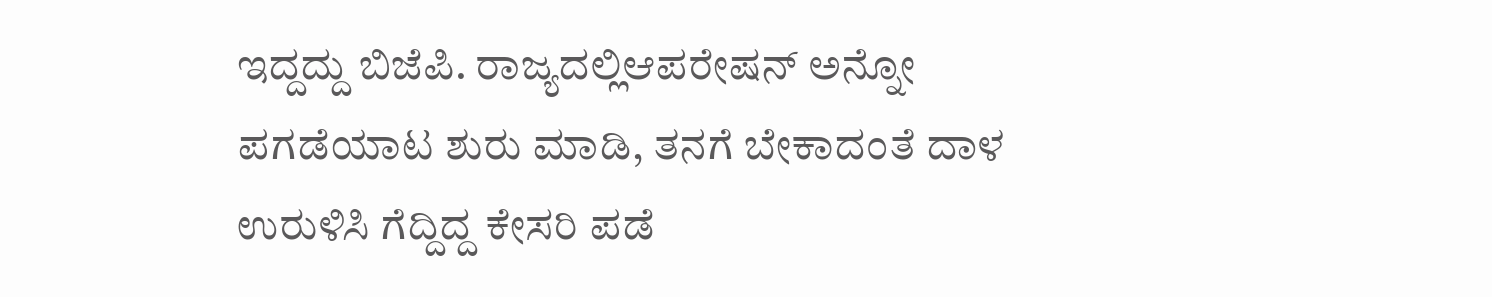ಇದ್ದದ್ದು ಬಿಜೆಪಿ. ರಾಜ್ಯದಲ್ಲಿಆಪರೇಷನ್ ಅನ್ನೋ ಪಗಡೆಯಾಟ ಶುರು ಮಾಡಿ, ತನಗೆ ಬೇಕಾದಂತೆ ದಾಳ ಉರುಳಿಸಿ ಗೆದ್ದಿದ್ದ ಕೇಸರಿ ಪಡೆ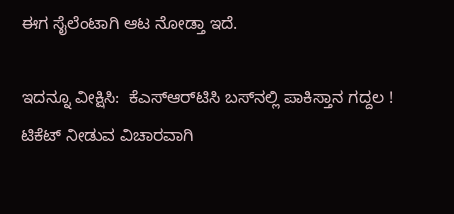ಈಗ ಸೈಲೆಂಟಾಗಿ ಆಟ ನೋಡ್ತಾ ಇದೆ.

ಇದನ್ನೂ ವೀಕ್ಷಿಸಿ:  ಕೆಎಸ್‌ಆರ್‌ಟಿಸಿ ಬಸ್‌ನಲ್ಲಿ ಪಾಕಿಸ್ತಾನ ಗದ್ದಲ ! ಟಿಕೆಟ್‌ ನೀಡುವ ವಿಚಾರವಾಗಿ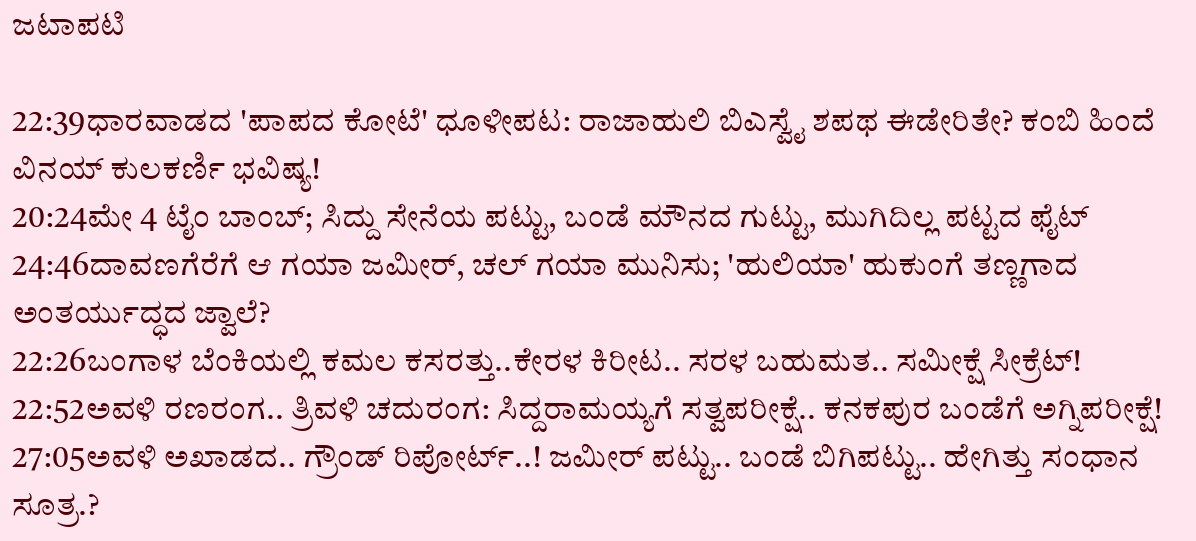ಜಟಾಪಟಿ

22:39ಧಾರವಾಡದ 'ಪಾಪದ ಕೋಟೆ' ಧೂಳೀಪಟ: ರಾಜಾಹುಲಿ ಬಿಎಸ್ವೈ ಶಪಥ ಈಡೇರಿತೇ? ಕಂಬಿ ಹಿಂದೆ ವಿನಯ್ ಕುಲಕರ್ಣಿ ಭವಿಷ್ಯ!
20:24ಮೇ 4 ಟೈಂ ಬಾಂಬ್; ಸಿದ್ದು ಸೇನೆಯ ಪಟ್ಟು, ಬಂಡೆ ಮೌನದ ಗುಟ್ಟು, ಮುಗಿದಿಲ್ಲ ಪಟ್ಟದ ಫೈಟ್
24:46ದಾವಣಗೆರೆಗೆ ಆ ಗಯಾ ಜಮೀರ್, ಚಲ್ ಗಯಾ ಮುನಿಸು; 'ಹುಲಿಯಾ' ಹುಕುಂಗೆ ತಣ್ಣಗಾದ ಅಂತರ್ಯುದ್ಧದ ಜ್ವಾಲೆ?
22:26ಬಂಗಾಳ ಬೆಂಕಿಯಲ್ಲಿ ಕಮಲ ಕಸರತ್ತು..ಕೇರಳ ಕಿರೀಟ.. ಸರಳ ಬಹುಮತ.. ಸಮೀಕ್ಷೆ ಸೀಕ್ರೆಟ್!
22:52ಅವಳಿ ರಣರಂಗ.. ತ್ರಿವಳಿ ಚದುರಂಗ: ಸಿದ್ದರಾಮಯ್ಯಗೆ ಸತ್ವಪರೀಕ್ಷೆ.. ಕನಕಪುರ ಬಂಡೆಗೆ ಅಗ್ನಿಪರೀಕ್ಷೆ!
27:05ಅವಳಿ ಅಖಾಡದ.. ಗ್ರೌಂಡ್ ರಿಪೋರ್ಟ್..! ಜಮೀರ್ ಪಟ್ಟು.. ಬಂಡೆ ಬಿಗಿಪಟ್ಟು.. ಹೇಗಿತ್ತು ಸಂಧಾನ ಸೂತ್ರ.?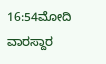16:54ಮೋದಿ ವಾರಸ್ದಾರ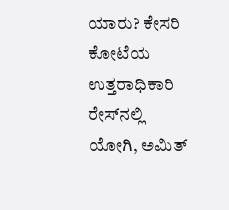ಯಾರು? ಕೇಸರಿ ಕೋಟೆಯ ಉತ್ತರಾಧಿಕಾರಿ ರೇಸ್‌ನಲ್ಲಿ ಯೋಗಿ, ಅಮಿತ್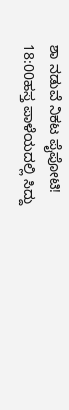ಶಾ ನಡುವೆ ನಿಕಟ ಪೈಪೋಟಿ!
18:00ಹಸ್ತ ಪಾಳೆಯದಲ್ಲಿ ಸಿದ್ದು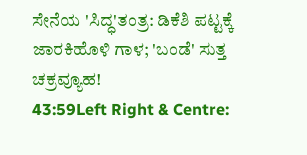ಸೇನೆಯ 'ಸಿದ್ಧ'ತಂತ್ರ: ಡಿಕೆಶಿ ಪಟ್ಟಕ್ಕೆ ಜಾರಕಿಹೊಳಿ ಗಾಳ; 'ಬಂಡೆ' ಸುತ್ತ ಚಕ್ರವ್ಯೂಹ!
43:59Left Right & Centre: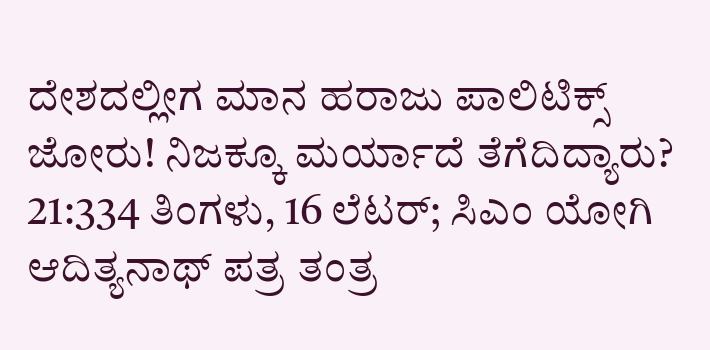ದೇಶದಲ್ಲೀಗ ಮಾನ ಹರಾಜು ಪಾಲಿಟಿಕ್ಸ್ ಜೋರು! ನಿಜಕ್ಕೂ ಮರ್ಯಾದೆ ತೆಗೆದಿದ್ಯಾರು?
21:334 ತಿಂಗಳು, 16 ಲೆಟರ್; ಸಿಎಂ ಯೋಗಿ ಆದಿತ್ಯನಾಥ್ ಪತ್ರ ತಂತ್ರ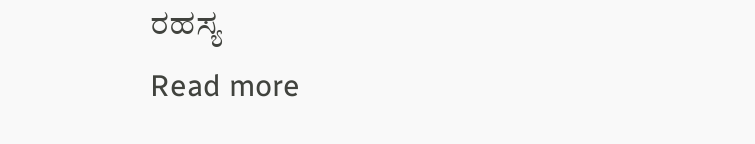ರಹಸ್ಯ
Read more